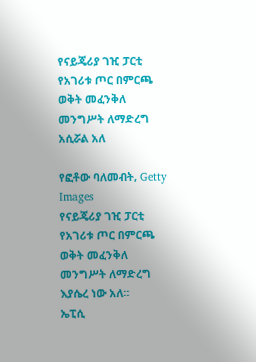የናይጄሪያ ገዢ ፓርቲ የአገሪቱ ጦር በምርጫ ወቅት መፈንቅለ መንግሥት ለማድረግ አሲሯል አለ

የፎቶው ባለመብት, Getty Images
የናይጄሪያ ገዢ ፓርቲ የአገሪቱ ጦር በምርጫ ወቅት መፈንቅለ መንግሥት ለማድረግ እያሴረ ነው አለ።
ኤፒሲ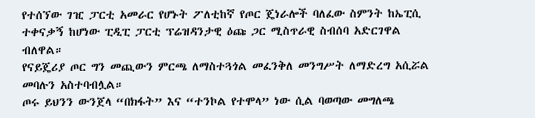የተሰኘው ገዢ ፓርቲ አመራር የሆኑት ፖለቲከኛ የጦር ጄነራሎች ባለፈው ስምንት ከኤፒሲ ተቀናቃኝ ከሆነው ፒዲፒ ፓርቲ ፕሬዝዳንታዊ ዕጩ ጋር ሚስጥራዊ ስብሰባ አድርገዋል ብለዋል።
የናይጄሪያ ጦር ግን መጪውን ምርጫ ለማስተጓጎል መፈንቅለ መንግሥት ለማድረግ አሲሯል መባሉን አስተባብሏል።
ጦሩ ይህንን ውንጀላ “በክፋት” እና “ተንኮል የተሞላ” ነው ሲል ባወጣው መግለጫ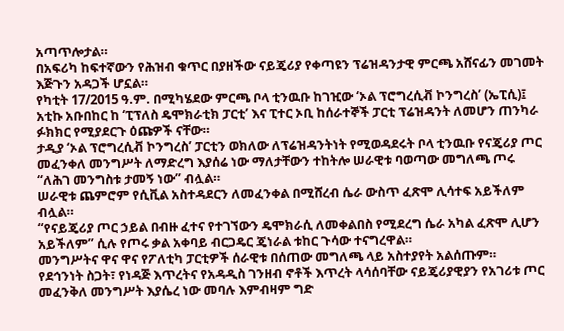አጣጥሎታል።
በአፍሪካ ከፍተኛውን የሕዝብ ቁጥር በያዘችው ናይጄሪያ የቀጣዩን ፕሬዝዳንታዊ ምርጫ አሸናፊን መገመት እጅጉን አዳጋች ሆኗል።
የካቲት 17/2015 ዓ.ም. በሚካሄደው ምርጫ ቦላ ቲንዉቡ ከገዢው ‘ኦል ፕሮግረሲቭ ኮንግረስ’ (ኤፒሲ)፤ አቲኩ አቡበከር ከ ‘ፒፕለስ ዴሞክራቲክ ፓርቲ’ እና ፒተር ኦቢ ከሰራተኞች ፓርቲ ፕሬዝዳንት ለመሆን ጠንካራ ፉክክር የሚያደርጉ ዕጩዎች ናቸው።
ታዲያ ‘ኦል ፕሮግረሲቭ ኮንግረስ’ ፓርቲን ወክለው ለፕሬዝዳንትነት የሚወዳደሩት ቦላ ቲንዉቡ የናጄሪያ ጦር መፈንቀለ መንግሥት ለማድረግ እያሰሬ ነው ማለታቸውን ተከትሎ ሠራዊቱ ባወጣው መግለጫ ጦሩ “ለሕገ መንግስቱ ታመኝ ነው” ብሏል።
ሠራዊቱ ጨምሮም የሲቪል አስተዳደርን ለመፈንቀል በሚሸረብ ሴራ ውስጥ ፈጽሞ ሊሳተፍ አይችለም ብሏል።
“የናይጄሪያ ጦር ኃይል በብዙ ፈተና የተገኘውን ዴሞክራሲ ለመቀልበስ የሚደረግ ሴራ አካል ፈጽሞ ሊሆን አይችለም” ሲሉ የጦሩ ቃል አቀባይ ብርጋዴር ጄነራል ቱከር ጉሳው ተናግረዋል።
መንግሥትና ዋና ዋና የፖለቲካ ፓርቲዎች ሰራዊቱ በሰጠው መግለጫ ላይ አስተያየት አልሰጡም።
የደኅንነት ስጋት፣ የነዳጅ እጥረትና የአዳዲስ ገንዘብ ኖቶች እጥረት ላሳሰባቸው ናይጄሪያዊያን የአገሪቱ ጦር መፈንቅለ መንግሥት እያሴረ ነው መባሉ እምብዛም ግድ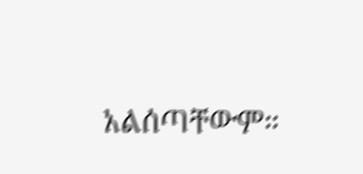አልሰጣቸውም።